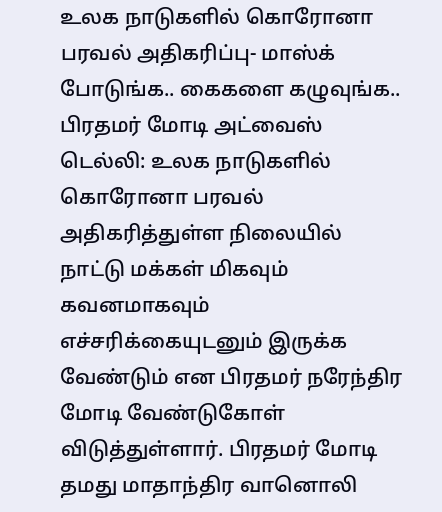உலக நாடுகளில் கொரோனா பரவல் அதிகரிப்பு- மாஸ்க் போடுங்க.. கைகளை கழுவுங்க.. பிரதமர் மோடி அட்வைஸ்
டெல்லி: உலக நாடுகளில் கொரோனா பரவல் அதிகரித்துள்ள நிலையில் நாட்டு மக்கள் மிகவும் கவனமாகவும் எச்சரிக்கையுடனும் இருக்க வேண்டும் என பிரதமர் நரேந்திர மோடி வேண்டுகோள் விடுத்துள்ளார். பிரதமர் மோடி தமது மாதாந்திர வானொலி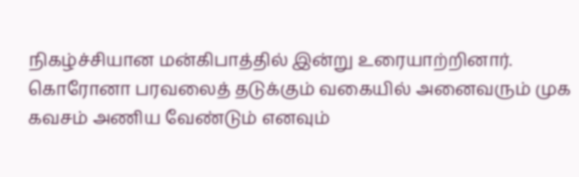நிகழ்ச்சியான மன்கிபாத்தில் இன்று உரையாற்றினார். கொரோனா பரவலைத் தடுக்கும் வகையில் அனைவரும் முக கவசம் அணிய வேண்டும் எனவும்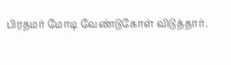பிரதமர் மோடி வேண்டுகோள் விடுத்தார்.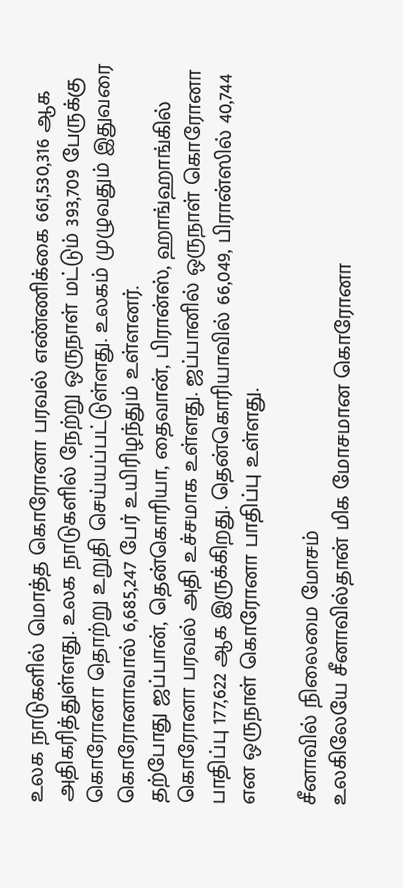உலக நாடுகளில் மொத்த கொரோனா பரவல் எண்ணிக்கை 661,530,316 ஆக அதிகரித்துள்ளது. உலக நாடுகளில் நேற்று ஒருநாள் மட்டும் 393,709 பேருக்கு கொரோனா தொற்று உறுதி செய்யப்பட்டுள்ளது. உலகம் முழுவதும் இதுவரை கொரோனாவால் 6,685,247 பேர் உயிரிழந்தும் உள்ளனர்.
தற்போது ஜப்பான், தென்கொரியா, தைவான், பிரான்ஸ், ஹாங்ஹாங்கில் கொரோனா பரவல் அதி உச்சமாக உள்ளது. ஜப்பானில் ஒருநாள் கொரோனா பாதிப்பு 177,622 ஆக இருக்கிறது. தென்கொரியாவில் 66,049, பிரான்ஸில் 40,744 என ஒருநாள் கொரோனா பாதிப்பு உள்ளது.

சீனாவில் நிலைமை மோசம்
உலகிலேயே சீனாவில்தான் மிக மோசமான கொரோனா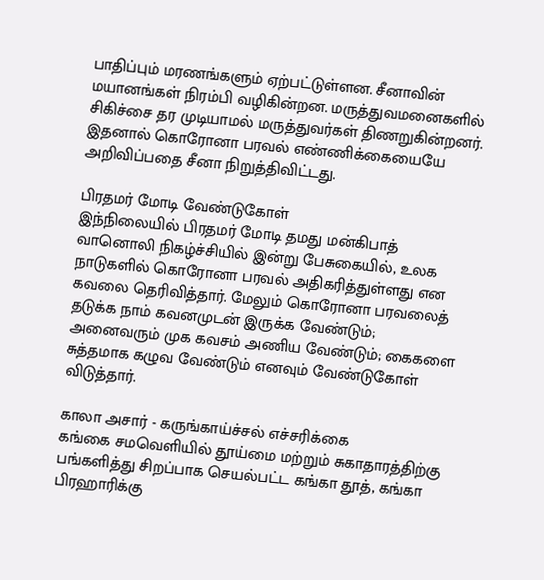பாதிப்பும் மரணங்களும் ஏற்பட்டுள்ளன. சீனாவின் மயானங்கள் நிரம்பி வழிகின்றன. மருத்துவமனைகளில் சிகிச்சை தர முடியாமல் மருத்துவர்கள் திணறுகின்றனர். இதனால் கொரோனா பரவல் எண்ணிக்கையையே அறிவிப்பதை சீனா நிறுத்திவிட்டது.

பிரதமர் மோடி வேண்டுகோள்
இந்நிலையில் பிரதமர் மோடி தமது மன்கிபாத் வானொலி நிகழ்ச்சியில் இன்று பேசுகையில், உலக நாடுகளில் கொரோனா பரவல் அதிகரித்துள்ளது என கவலை தெரிவித்தார். மேலும் கொரோனா பரவலைத் தடுக்க நாம் கவனமுடன் இருக்க வேண்டும்; அனைவரும் முக கவசம் அணிய வேண்டும்; கைகளை சுத்தமாக கழுவ வேண்டும் எனவும் வேண்டுகோள் விடுத்தார்.

காலா அசார் - கருங்காய்ச்சல் எச்சரிக்கை
கங்கை சமவெளியில் தூய்மை மற்றும் சுகாதாரத்திற்கு பங்களித்து சிறப்பாக செயல்பட்ட கங்கா தூத், கங்கா பிரஹாரிக்கு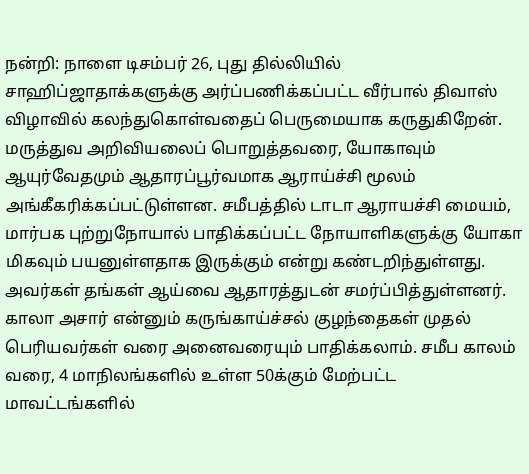நன்றி: நாளை டிசம்பர் 26, புது தில்லியில் சாஹிப்ஜாதாக்களுக்கு அர்ப்பணிக்கப்பட்ட வீர்பால் திவாஸ் விழாவில் கலந்துகொள்வதைப் பெருமையாக கருதுகிறேன். மருத்துவ அறிவியலைப் பொறுத்தவரை, யோகாவும் ஆயுர்வேதமும் ஆதாரப்பூர்வமாக ஆராய்ச்சி மூலம் அங்கீகரிக்கப்பட்டுள்ளன. சமீபத்தில் டாடா ஆராயச்சி மையம், மார்பக புற்றுநோயால் பாதிக்கப்பட்ட நோயாளிகளுக்கு யோகா மிகவும் பயனுள்ளதாக இருக்கும் என்று கண்டறிந்துள்ளது. அவர்கள் தங்கள் ஆய்வை ஆதாரத்துடன் சமர்ப்பித்துள்ளனர். காலா அசார் என்னும் கருங்காய்ச்சல் குழந்தைகள் முதல் பெரியவர்கள் வரை அனைவரையும் பாதிக்கலாம். சமீப காலம் வரை, 4 மாநிலங்களில் உள்ள 50க்கும் மேற்பட்ட மாவட்டங்களில்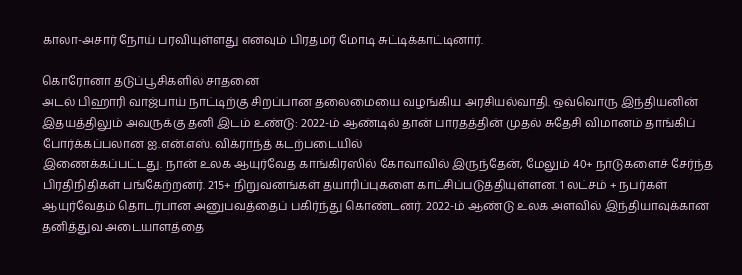காலா-அசார் நோய் பரவியுள்ளது எனவும் பிரதமர் மோடி சுட்டிக்காட்டினார்.

கொரோனா தடுப்பூசிகளில் சாதனை
அடல் பிஹாரி வாஜ்பாய் நாட்டிற்கு சிறப்பான தலைமையை வழங்கிய அரசியல்வாதி. ஒவ்வொரு இந்தியனின் இதயத்திலும் அவருக்கு தனி இடம் உண்டு: 2022-ம் ஆண்டில் தான் பாரதத்தின் முதல் சுதேசி விமானம் தாங்கிப் போர்க்கப்பலான ஐ.என்.எஸ். விக்ராந்த் கடற்படையில்
இணைக்கப்பட்டது. நான் உலக ஆயுர்வேத காங்கிரஸில் கோவாவில் இருந்தேன், மேலும் 40+ நாடுகளைச் சேர்ந்த பிரதிநிதிகள் பங்கேற்றனர். 215+ நிறுவனங்கள் தயாரிப்புகளை காட்சிப்படுத்தியுள்ளன. 1 லட்சம் + நபர்கள் ஆயுர்வேதம் தொடர்பான அனுபவத்தைப் பகிர்ந்து கொண்டனர். 2022-ம் ஆண்டு உலக அளவில் இந்தியாவுக்கான தனித்துவ அடையாளத்தை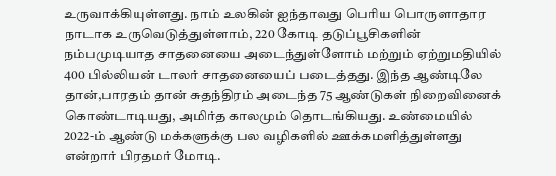உருவாக்கியுள்ளது. நாம் உலகின் ஐந்தாவது பெரிய பொருளாதார நாடாக உருவெடுத்துள்ளாம், 220 கோடி தடுப்பூசிகளின் நம்பமுடியாத சாதனையை அடைந்துள்ளோம் மற்றும் ஏற்றுமதியில் 400 பில்லியன் டாலர் சாதனையைப் படைத்தது. இந்த ஆண்டிலே தான்,பாரதம் தான் சுதந்திரம் அடைந்த 75 ஆண்டுகள் நிறைவினைக் கொண்டாடியது, அமிர்த காலமும் தொடங்கியது. உண்மையில் 2022-ம் ஆண்டு மக்களுக்கு பல வழிகளில் ஊக்கமளித்துள்ளது என்றார் பிரதமர் மோடி.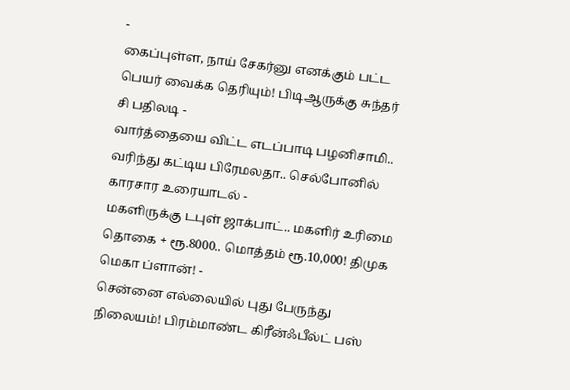-
கைப்புள்ள, நாய் சேகர்னு எனக்கும் பட்ட பெயர் வைக்க தெரியும்! பிடிஆருக்கு சுந்தர் சி பதிலடி -
வார்த்தையை விட்ட எடப்பாடி பழனிசாமி.. வரிந்து கட்டிய பிரேமலதா.. செல்போனில் காரசார உரையாடல் -
மகளிருக்கு டபுள் ஜாக்பாட்.. மகளிர் உரிமை தொகை + ரூ.8000.. மொத்தம் ரூ.10,000! திமுக மெகா ப்ளான்! -
சென்னை எல்லையில் புது பேருந்து நிலையம்! பிரம்மாண்ட கிரீன்ஃபீல்ட் பஸ்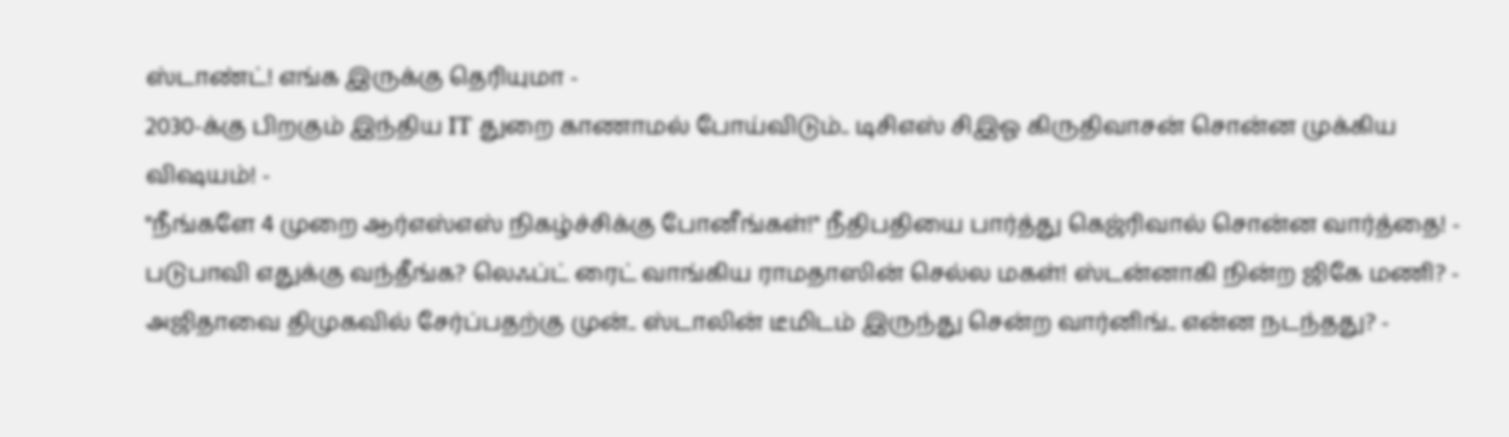ஸ்டாண்ட்! எங்க இருக்கு தெரியுமா -
2030-க்கு பிறகும் இந்திய IT துறை காணாமல் போய்விடும்.. டிசிஎஸ் சிஇஓ கிருதிவாசன் சொன்ன முக்கிய விஷயம்! -
"நீங்களே 4 முறை ஆர்எஸ்எஸ் நிகழ்ச்சிக்கு போனீங்கள்!" நீதிபதியை பார்த்து கெஜ்ரிவால் சொன்ன வார்த்தை! -
படுபாவி எதுக்கு வந்தீங்க? லெஃப்ட் ரைட் வாங்கிய ராமதாஸின் செல்ல மகள்! ஸ்டன்னாகி நின்ற ஜிகே மணி? -
அஜிதாவை திமுகவில் சேர்ப்பதற்கு முன்.. ஸ்டாலின் டீமிடம் இருந்து சென்ற வார்னிங்.. என்ன நடந்தது? -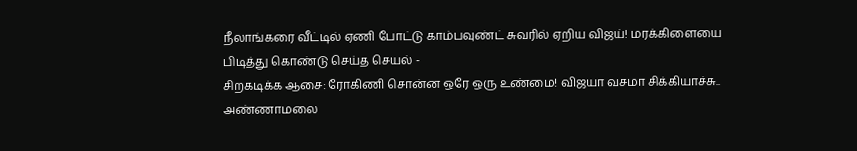நீலாங்கரை வீட்டில் ஏணி போட்டு காம்பவுண்ட் சுவரில் ஏறிய விஜய்! மரக்கிளையை பிடித்து கொண்டு செய்த செயல் -
சிறகடிக்க ஆசை: ரோகிணி சொன்ன ஒரே ஒரு உண்மை! விஜயா வசமா சிக்கியாச்சு.. அண்ணாமலை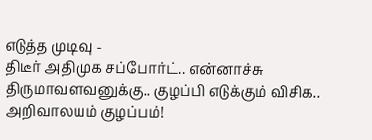எடுத்த முடிவு -
திடீர் அதிமுக சப்போர்ட்.. என்னாச்சு திருமாவளவனுக்கு.. குழப்பி எடுக்கும் விசிக.. அறிவாலயம் குழப்பம்!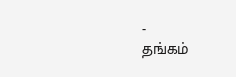-
தங்கம்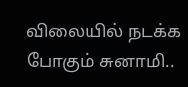விலையில் நடக்க போகும் சுனாமி..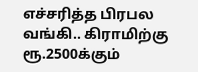எச்சரித்த பிரபல வங்கி.. கிராமிற்கு ரூ.2500க்கும்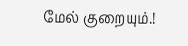மேல் குறையும்.!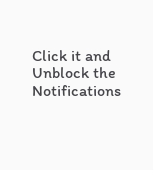Click it and Unblock the Notifications